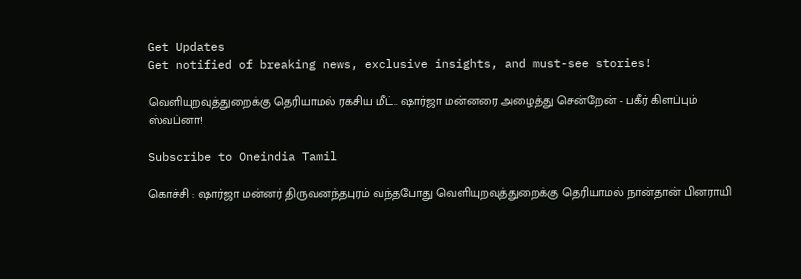Get Updates
Get notified of breaking news, exclusive insights, and must-see stories!

வெளியுறவுத்துறைக்கு தெரியாமல் ரகசிய மீட்.. ஷார்ஜா மன்னரை அழைத்து சென்றேன் - பகீர் கிளப்பும் ஸ்வப்னா!

Subscribe to Oneindia Tamil

கொச்சி : ஷார்ஜா மன்னர் திருவனந்தபுரம் வந்தபோது வெளியுறவுத்துறைக்கு தெரியாமல் நான்தான் பினராயி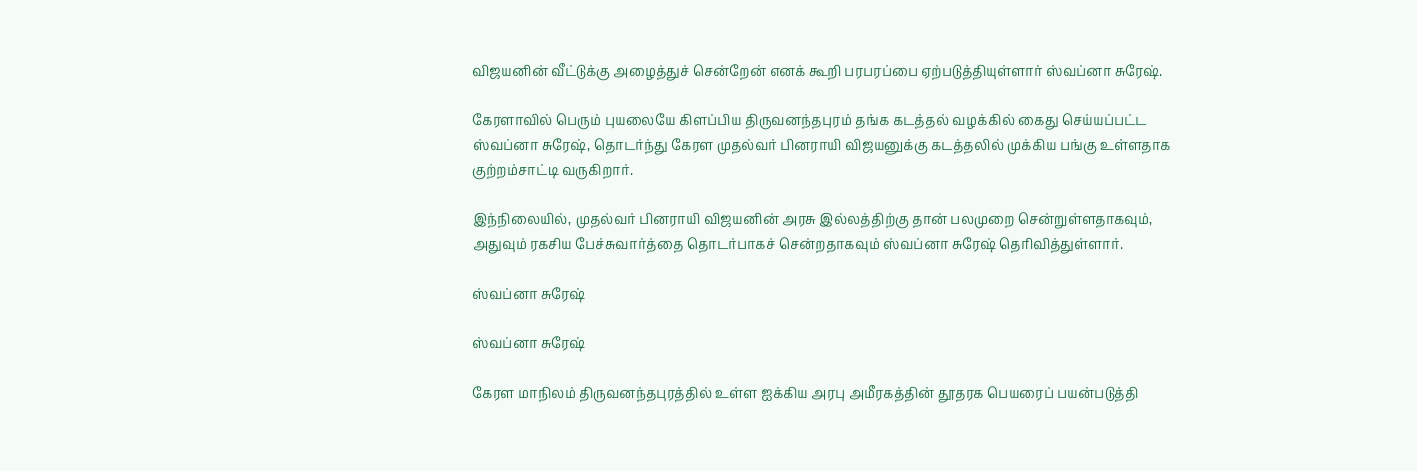விஜயனின் வீட்டுக்கு அழைத்துச் சென்றேன் எனக் கூறி பரபரப்பை ஏற்படுத்தியுள்ளார் ஸ்வப்னா சுரேஷ்.

கேரளாவில் பெரும் புயலையே கிளப்பிய திருவனந்தபுரம் தங்க கடத்தல் வழக்கில் கைது செய்யப்பட்ட ஸ்வப்னா சுரேஷ், தொடர்ந்து கேரள முதல்வர் பினராயி விஜயனுக்கு கடத்தலில் முக்கிய பங்கு உள்ளதாக குற்றம்சாட்டி வருகிறார்.

இந்நிலையில், முதல்வர் பினராயி விஜயனின் அரசு இல்லத்திற்கு தான் பலமுறை சென்றுள்ளதாகவும், அதுவும் ரகசிய பேச்சுவார்த்தை தொடர்பாகச் சென்றதாகவும் ஸ்வப்னா சுரேஷ் தெரிவித்துள்ளார்.

ஸ்வப்னா சுரேஷ்

ஸ்வப்னா சுரேஷ்

கேரள மாநிலம் திருவனந்தபுரத்தில் உள்ள ஐக்கிய அரபு அமீரகத்தின் தூதரக பெயரைப் பயன்படுத்தி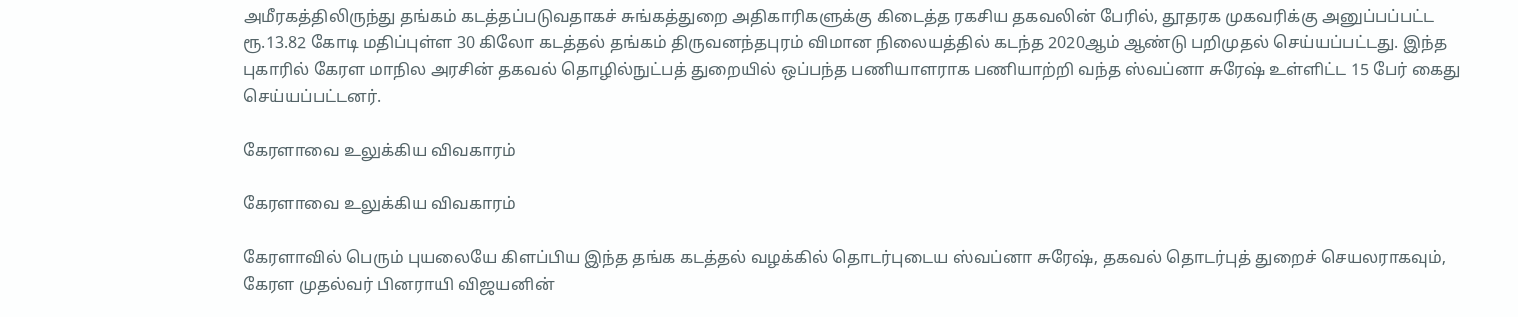அமீரகத்திலிருந்து தங்கம் கடத்தப்படுவதாகச் சுங்கத்துறை அதிகாரிகளுக்கு கிடைத்த ரகசிய தகவலின் பேரில், தூதரக முகவரிக்கு அனுப்பப்பட்ட ரூ.13.82 கோடி மதிப்புள்ள 30 கிலோ கடத்தல் தங்கம் திருவனந்தபுரம் விமான நிலையத்தில் கடந்த 2020ஆம் ஆண்டு பறிமுதல் செய்யப்பட்டது. இந்த புகாரில் கேரள மாநில அரசின் தகவல் தொழில்நுட்பத் துறையில் ஒப்பந்த பணியாளராக பணியாற்றி வந்த ஸ்வப்னா சுரேஷ் உள்ளிட்ட 15 பேர் கைது செய்யப்பட்டனர்.

கேரளாவை உலுக்கிய விவகாரம்

கேரளாவை உலுக்கிய விவகாரம்

கேரளாவில் பெரும் புயலையே கிளப்பிய இந்த தங்க கடத்தல் வழக்கில் தொடர்புடைய ஸ்வப்னா சுரேஷ், தகவல் தொடர்புத் துறைச் செயலராகவும், கேரள முதல்வர் பினராயி விஜயனின்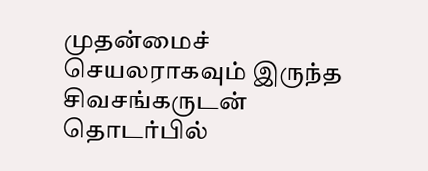முதன்மைச் செயலராகவும் இருந்த சிவசங்கருடன் தொடர்பில்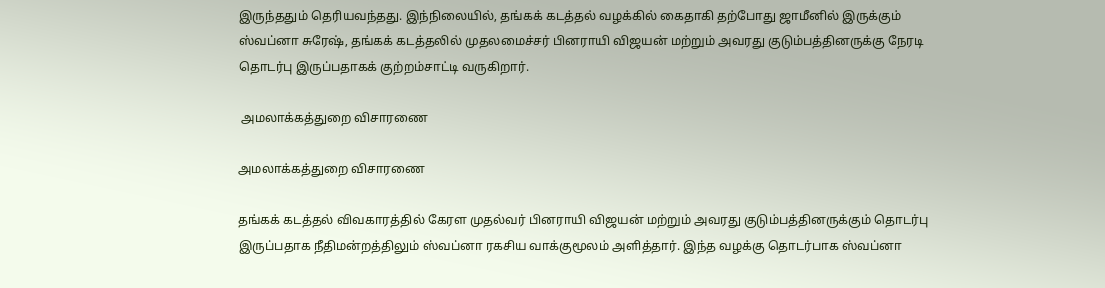இருந்ததும் தெரியவந்தது. இந்நிலையில், தங்கக் கடத்தல் வழக்கில் கைதாகி தற்போது ஜாமீனில் இருக்கும் ஸ்வப்னா சுரேஷ், தங்கக் கடத்தலில் முதலமைச்சர் பினராயி விஜயன் மற்றும் அவரது குடும்பத்தினருக்கு நேரடி தொடர்பு இருப்பதாகக் குற்றம்சாட்டி வருகிறார்.

 அமலாக்கத்துறை விசாரணை

அமலாக்கத்துறை விசாரணை

தங்கக் கடத்தல் விவகாரத்தில் கேரள முதல்வர் பினராயி விஜயன் மற்றும் அவரது குடும்பத்தினருக்கும் தொடர்பு இருப்பதாக நீதிமன்றத்திலும் ஸ்வப்னா ரகசிய வாக்குமூலம் அளித்தார். இந்த வழக்கு தொடர்பாக ஸ்வப்னா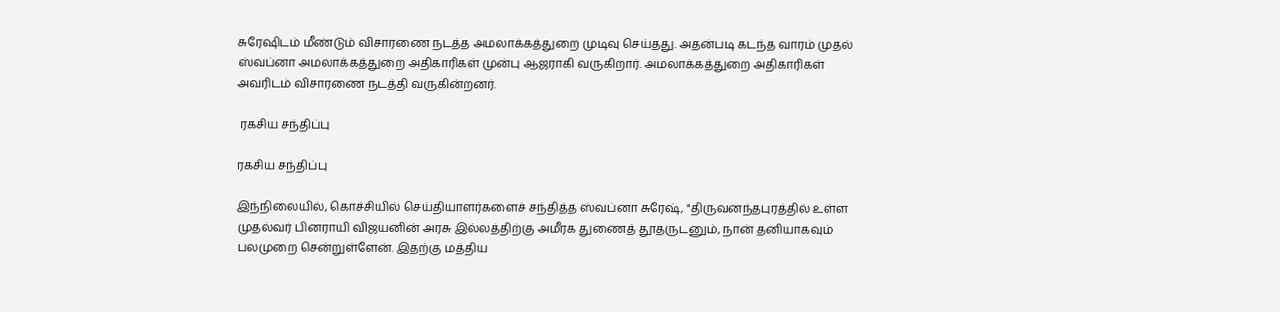சுரேஷிடம் மீண்டும் விசாரணை நடத்த அமலாக்கத்துறை முடிவு செய்தது. அதன்படி கடந்த வாரம் முதல் ஸ்வப்னா அமலாக்கத்துறை அதிகாரிகள் முன்பு ஆஜராகி வருகிறார். அமலாக்கத்துறை அதிகாரிகள் அவரிடம் விசாரணை நடத்தி வருகின்றனர்.

 ரகசிய சந்திப்பு

ரகசிய சந்திப்பு

இந்நிலையில், கொச்சியில் செய்தியாளர்களைச் சந்தித்த ஸ்வப்னா சுரேஷ், "திருவனந்தபுரத்தில் உள்ள முதல்வர் பினராயி விஜயனின் அரசு இல்லத்திற்கு அமீரக துணைத் தூதருடனும், நான் தனியாகவும் பலமுறை சென்றுள்ளேன். இதற்கு மத்திய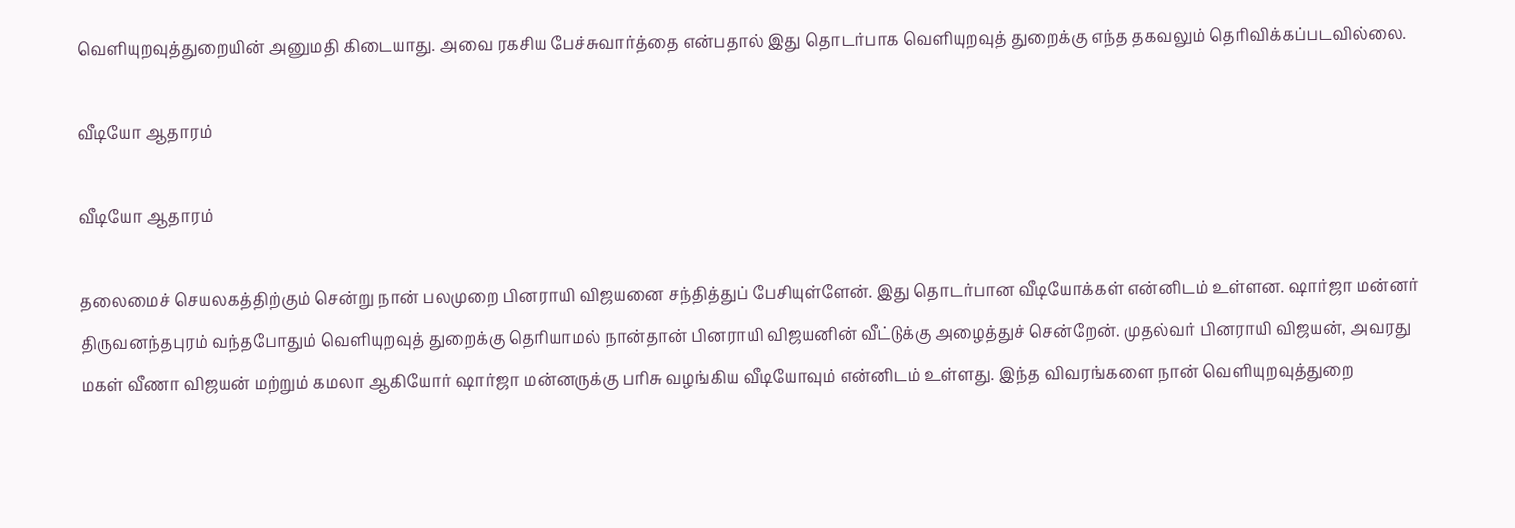வெளியுறவுத்துறையின் அனுமதி கிடையாது. அவை ரகசிய பேச்சுவார்த்தை என்பதால் இது தொடர்பாக வெளியுறவுத் துறைக்கு எந்த தகவலும் தெரிவிக்கப்படவில்லை.

வீடியோ ஆதாரம்

வீடியோ ஆதாரம்

தலைமைச் செயலகத்திற்கும் சென்று நான் பலமுறை பினராயி விஜயனை சந்தித்துப் பேசியுள்ளேன். இது தொடர்பான வீடியோக்கள் என்னிடம் உள்ளன. ஷார்ஜா மன்னர் திருவனந்தபுரம் வந்தபோதும் வெளியுறவுத் துறைக்கு தெரியாமல் நான்தான் பினராயி விஜயனின் வீட்டுக்கு அழைத்துச் சென்றேன். முதல்வர் பினராயி விஜயன், அவரது மகள் வீணா விஜயன் மற்றும் கமலா ஆகியோர் ஷார்ஜா மன்னருக்கு பரிசு வழங்கிய வீடியோவும் என்னிடம் உள்ளது. இந்த விவரங்களை நான் வெளியுறவுத்துறை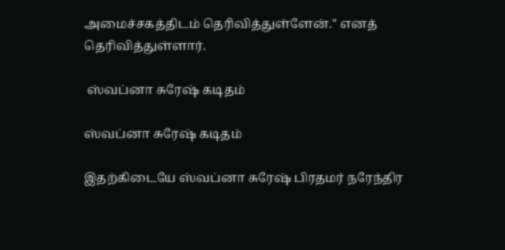அமைச்சகத்திடம் தெரிவித்துள்ளேன்." எனத் தெரிவித்துள்ளார்.

 ஸ்வப்னா சுரேஷ் கடிதம்

ஸ்வப்னா சுரேஷ் கடிதம்

இதற்கிடையே ஸ்வப்னா சுரேஷ் பிரதமர் நரேந்திர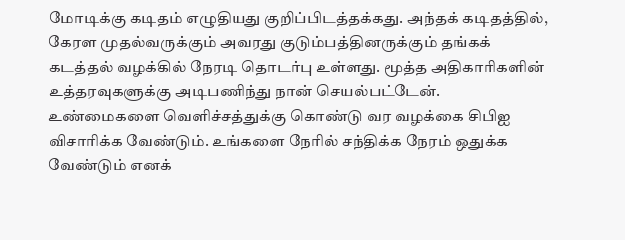மோடிக்கு கடிதம் எழுதியது குறிப்பிடத்தக்கது. அந்தக் கடிதத்தில், கேரள முதல்வருக்கும் அவரது குடும்பத்தினருக்கும் தங்கக் கடத்தல் வழக்கில் நேரடி தொடர்பு உள்ளது. மூத்த அதிகாரிகளின் உத்தரவுகளுக்கு அடிபணிந்து நான் செயல்பட்டேன். உண்மைகளை வெளிச்சத்துக்கு கொண்டு வர வழக்கை சிபிஐ விசாரிக்க வேண்டும். உங்களை நேரில் சந்திக்க நேரம் ஒதுக்க வேண்டும் எனக்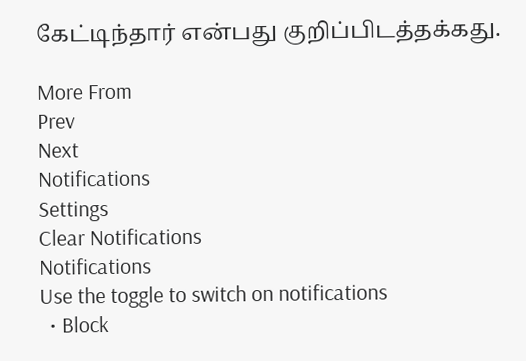கேட்டிந்தார் என்பது குறிப்பிடத்தக்கது.

More From
Prev
Next
Notifications
Settings
Clear Notifications
Notifications
Use the toggle to switch on notifications
  • Block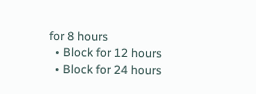for 8 hours
  • Block for 12 hours
  • Block for 24 hours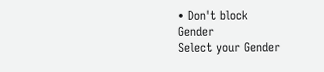• Don't block
Gender
Select your Gender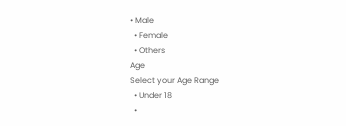• Male
  • Female
  • Others
Age
Select your Age Range
  • Under 18
  •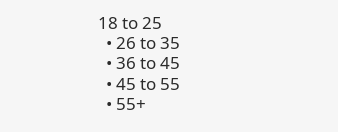18 to 25
  • 26 to 35
  • 36 to 45
  • 45 to 55
  • 55+